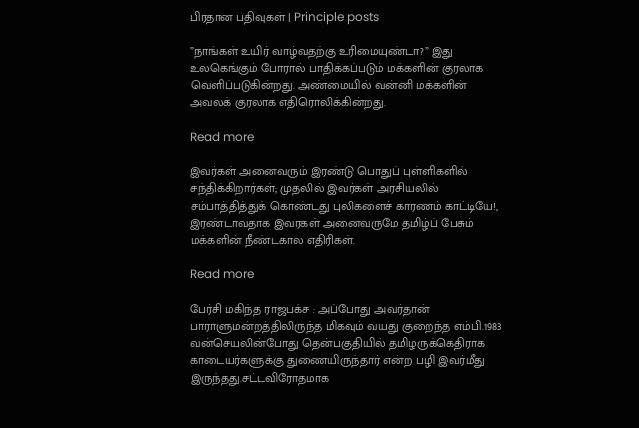பிரதான பதிவுகள் | Principle posts

”நாங்கள் உயிர் வாழ்வதற்கு உரிமையுண்டா?” இது உலகெங்கும் போரால் பாதிக்கப்படும் மக்களின் குரலாக வெளிப்படுகின்றது. அண்மையில் வன்னி மக்களின் அவலக் குரலாக எதிரொலிக்கின்றது.

Read more

இவர்கள் அனைவரும் இரண்டு பொதுப் புள்ளிகளில் சந்திக்கிறார்கள்; முதலில் இவர்கள் அரசியலில் சம்பாத்தித்துக் கொண்டது புலிகளைச் காரணம் காட்டியே!, இரண்டாவதாக இவரகள் அனைவருமே தமிழ்ப் பேசும் மக்களின் நீண்டகால எதிரிகள்.

Read more

பேர்சி மகிந்த ராஜபக்ச : அப்போது அவர்தான் பாராளுமன்றத்திலிருந்த மிகவும் வயது குறைந்த எம்பி.1983 வன்செயலின்போது தென்பகுதியில் தமிழருக்கெதிராக காடையர்களுக்கு துணையிருந்தார் என்ற பழி இவர்மீது இருந்தது.சட்டவிரோதமாக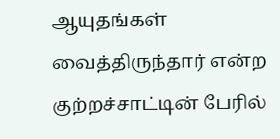ஆயுதங்கள் வைத்திருந்தார் என்ற குற்றச்சாட்டின் பேரில்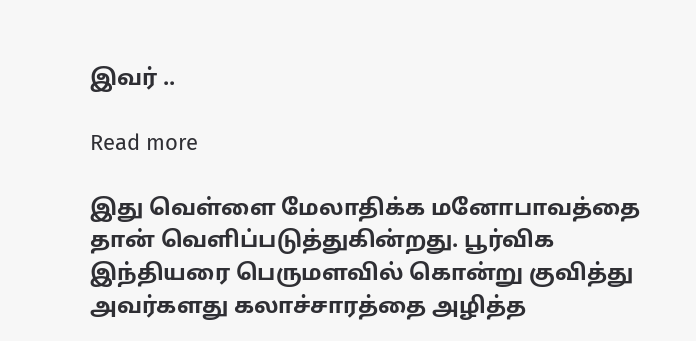இவர் ..

Read more

இது வெள்ளை மேலாதிக்க மனோபாவத்தை தான் வெளிப்படுத்துகின்றது. பூர்விக இந்தியரை பெருமளவில் கொன்று குவித்து அவர்களது கலாச்சாரத்தை அழித்த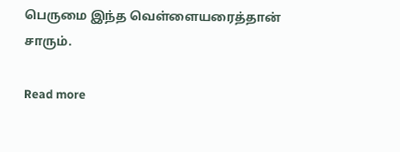பெருமை இந்த வெள்ளையரைத்தான் சாரும்.

Read more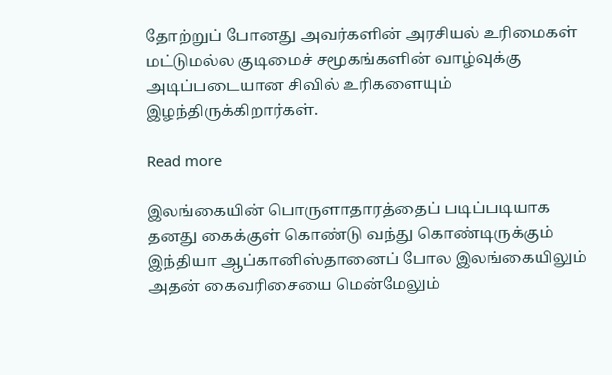தோற்றுப் போனது அவர்களின் அரசியல் உரிமைகள் மட்டுமல்ல குடிமைச் சமூகங்களின் வாழ்வுக்கு அடிப்படையான சிவில் உரிகளையும் இழந்திருக்கிறார்கள்.

Read more

இலங்கையின் பொருளாதாரத்தைப் படிப்படியாக தனது கைக்குள் கொண்டு வந்து கொண்டிருக்கும் இந்தியா ஆப்கானிஸ்தானைப் போல இலங்கையிலும் அதன் கைவரிசையை மென்மேலும்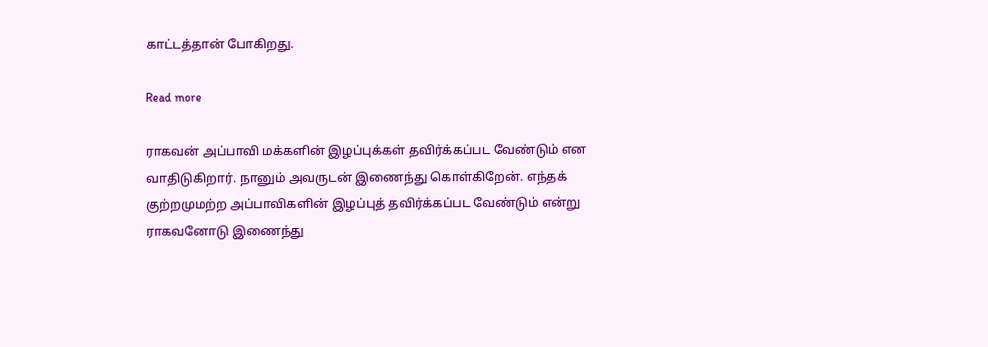காட்டத்தான் போகிறது.

Read more

ராகவன் அப்பாவி மக்களின் இழப்புக்கள் தவிர்க்கப்பட வேண்டும் என வாதிடுகிறார். நானும் அவருடன் இணைந்து கொள்கிறேன். எந்தக் குற்றமுமற்ற அப்பாவிகளின் இழப்புத் தவிர்க்கப்பட வேண்டும் என்று ராகவனோடு இணைந்து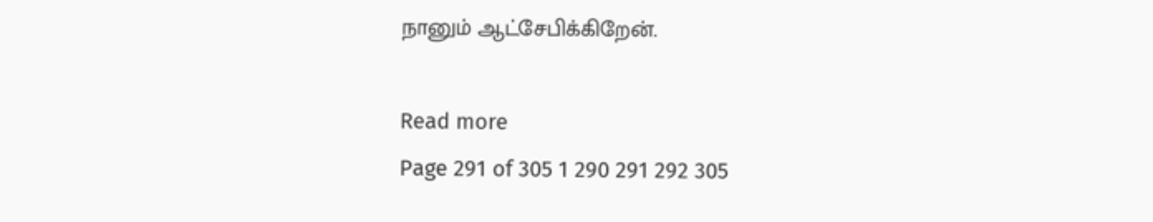நானும் ஆட்சேபிக்கிறேன்.

Read more
Page 291 of 305 1 290 291 292 305